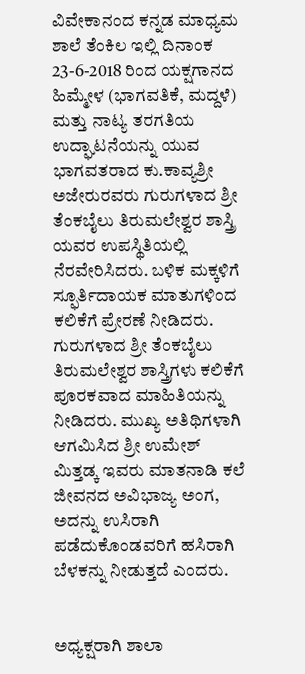ವಿವೇಕಾನಂದ ಕನ್ನಡ ಮಾಧ್ಯಮ ಶಾಲೆ ತೆಂಕಿಲ ಇಲ್ಲಿ ದಿನಾಂಕ 23-6-2018 ರಿಂದ ಯಕ್ಷಗಾನದ ಹಿಮ್ಮೇಳ (ಭಾಗವತಿಕೆ, ಮದ್ದಳೆ) ಮತ್ತು ನಾಟ್ಯ ತರಗತಿಯ ಉದ್ಘಾಟನೆಯನ್ನು ಯುವ ಭಾಗವತರಾದ ಕು.ಕಾವ್ಯಶ್ರೀ ಅಜೇರುರವರು ಗುರುಗಳಾದ ಶ್ರೀ ತೆಂಕಬೈಲು ತಿರುಮಲೇಶ್ವರ ಶಾಸ್ತ್ರಿ ಯವರ ಉಪಸ್ಥಿತಿಯಲ್ಲಿ ನೆರವೇರಿಸಿದರು. ಬಳಿಕ ಮಕ್ಕಳಿಗೆ ಸ್ಫೂರ್ತಿದಾಯಕ ಮಾತುಗಳಿಂದ ಕಲಿಕೆಗೆ ಪ್ರೇರಣೆ ನೀಡಿದರು. ಗುರುಗಳಾದ ಶ್ರೀ ತೆಂಕಬೈಲು ತಿರುಮಲೇಶ್ವರ ಶಾಸ್ತ್ರಿಗಳು ಕಲಿಕೆಗೆ ಪೂರಕವಾದ ಮಾಹಿತಿಯನ್ನು ನೀಡಿದರು. ಮುಖ್ಯ ಅತಿಥಿಗಳಾಗಿ ಆಗಮಿಸಿದ ಶ್ರೀ ಉಮೇಶ್ ಮಿತ್ತಡ್ಕ ಇವರು ಮಾತನಾಡಿ ಕಲೆ ಜೀವನದ ಅವಿಭಾಜ್ಯ ಅಂಗ, ಅದನ್ನು ಉಸಿರಾಗಿ ಪಡೆದುಕೊಂಡವರಿಗೆ ಹಸಿರಾಗಿ ಬೆಳಕನ್ನು ನೀಡುತ್ತದೆ ಎಂದರು.


ಅಧ್ಯಕ್ಷರಾಗಿ ಶಾಲಾ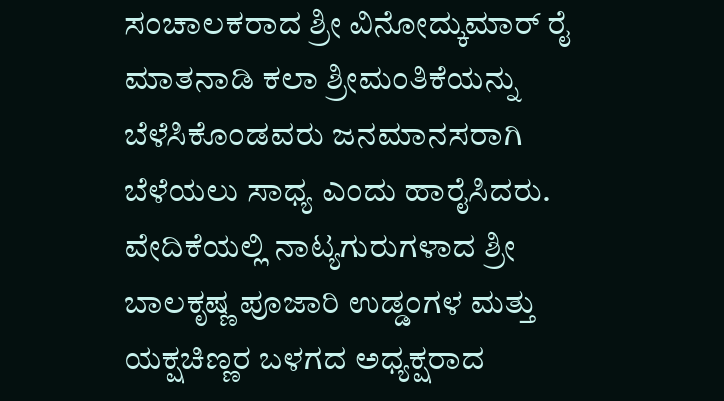ಸಂಚಾಲಕರಾದ ಶ್ರೀ ವಿನೋದ್ಕುಮಾರ್ ರೈ ಮಾತನಾಡಿ ಕಲಾ ಶ್ರೀಮಂತಿಕೆಯನ್ನು ಬೆಳೆಸಿಕೊಂಡವರು ಜನಮಾನಸರಾಗಿ ಬೆಳೆಯಲು ಸಾಧ್ಯ ಎಂದು ಹಾರೈಸಿದರು. ವೇದಿಕೆಯಲ್ಲಿ ನಾಟ್ಯಗುರುಗಳಾದ ಶ್ರೀ ಬಾಲಕೃಷ್ಣ ಪೂಜಾರಿ ಉಡ್ಡಂಗಳ ಮತ್ತು ಯಕ್ಷಚಿಣ್ಣರ ಬಳಗದ ಅಧ್ಯಕ್ಷರಾದ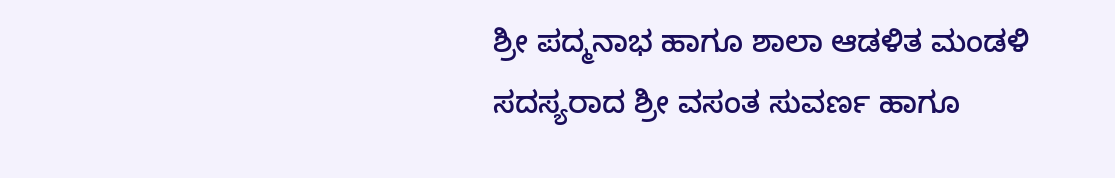ಶ್ರೀ ಪದ್ಮನಾಭ ಹಾಗೂ ಶಾಲಾ ಆಡಳಿತ ಮಂಡಳಿ ಸದಸ್ಯರಾದ ಶ್ರೀ ವಸಂತ ಸುವರ್ಣ ಹಾಗೂ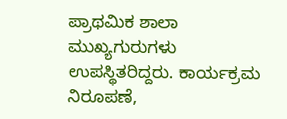ಪ್ರಾಥಮಿಕ ಶಾಲಾ ಮುಖ್ಯಗುರುಗಳು ಉಪಸ್ಥಿತರಿದ್ದರು. ಕಾರ್ಯಕ್ರಮ ನಿರೂಪಣೆ,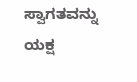ಸ್ವಾಗತವನ್ನು ಯಕ್ಷ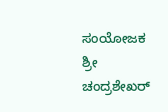ಸಂಯೋಜಕ ಶ್ರೀ ಚಂದ್ರಶೇಖರ್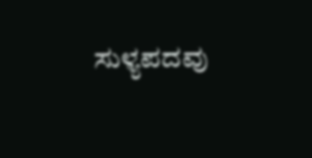ಸುಳ್ಯಪದವು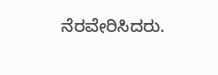ನೆರವೇರಿಸಿದರು.